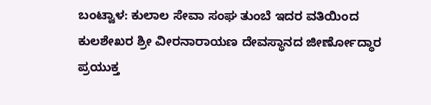ಬಂಟ್ವಾಳ: ಕುಲಾಲ ಸೇವಾ ಸಂಘ ತುಂಬೆ ಇದರ ವತಿಯಿಂದ ಕುಲಶೇಖರ ಶ್ರೀ ವೀರನಾರಾಯಣ ದೇವಸ್ಥಾನದ ಜೀರ್ಣೋದ್ಧಾರ ಪ್ರಯುಕ್ತ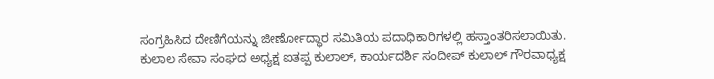ಸಂಗ್ರಹಿಸಿದ ದೇಣಿಗೆಯನ್ನು ಜೀರ್ಣೋದ್ಧಾರ ಸಮಿತಿಯ ಪದಾಧಿಕಾರಿಗಳಲ್ಲಿ ಹಸ್ತಾಂತರಿಸಲಾಯಿತು. ಕುಲಾಲ ಸೇವಾ ಸಂಘದ ಅಧ್ಯಕ್ಷ ಐತಪ್ಪ ಕುಲಾಲ್, ಕಾರ್ಯದರ್ಶಿ ಸಂದೀಪ್ ಕುಲಾಲ್ ಗೌರವಾಧ್ಯಕ್ಷ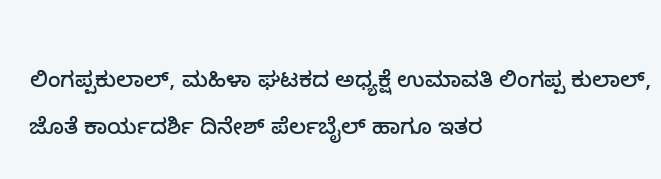ಲಿಂಗಪ್ಪಕುಲಾಲ್, ಮಹಿಳಾ ಘಟಕದ ಅಧ್ಯಕ್ಷೆ ಉಮಾವತಿ ಲಿಂಗಪ್ಪ ಕುಲಾಲ್, ಜೊತೆ ಕಾರ್ಯದರ್ಶಿ ದಿನೇಶ್ ಪೆರ್ಲಬೈಲ್ ಹಾಗೂ ಇತರ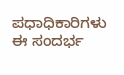ಪಧಾಧಿಕಾರಿಗಳು ಈ ಸಂದರ್ಭ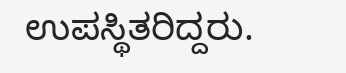ಉಪಸ್ಥಿತರಿದ್ದರು.